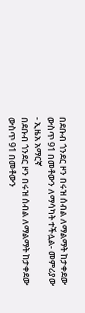በደቡብ ጎንደር ዞን በሩዝ ሰብል ለማልማት ከታቀደው ውስጥ 91 በመቶውን ለማሳካት ተችሏል- መምሪያው - ኢዜአ አማርኛ
በደቡብ ጎንደር ዞን በሩዝ ሰብል ለማልማት ከታቀደው ውስጥ 91 በመቶውን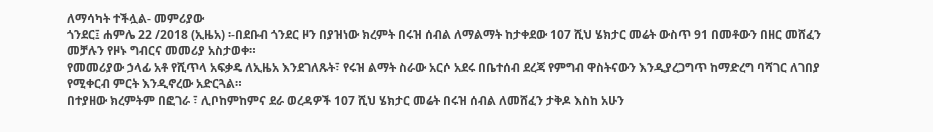ለማሳካት ተችሏል- መምሪያው
ጎንደር፤ ሐምሌ 22 /2018 (ኢዜአ) ፡-በደቡብ ጎንደር ዞን በያዝነው ክረምት በሩዝ ሰብል ለማልማት ከታቀደው 107 ሺህ ሄክታር መሬት ውስጥ 91 በመቶውን በዘር መሸፈን መቻሉን የዞኑ ግብርና መመሪያ አስታወቀ።
የመመሪያው ኃላፊ አቶ የሺጥላ አፍቃዴ ለኢዜአ እንደገለጹት፣ የሩዝ ልማት ስራው አርሶ አደሩ በቤተሰብ ደረጃ የምግብ ዋስትናውን እንዲያረጋግጥ ከማድረግ ባሻገር ለገበያ የሚቀርብ ምርት እንዲኖረው አድርጓል።
በተያዘው ክረምትም በፎገራ ፣ ሊቦከምከምና ደራ ወረዳዎች 107 ሺህ ሄክታር መሬት በሩዝ ሰብል ለመሸፈን ታቅዶ እስከ አሁን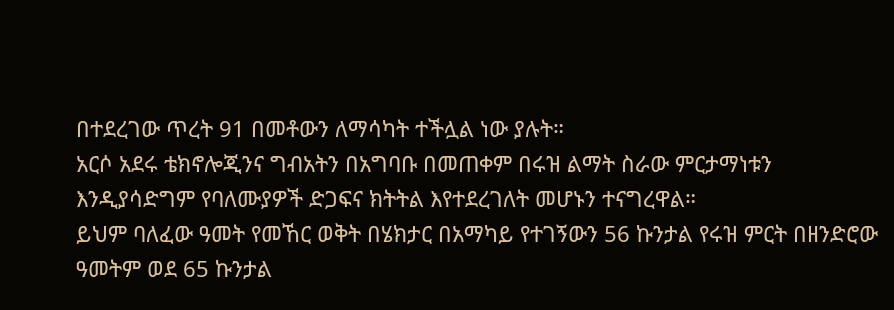በተደረገው ጥረት 91 በመቶውን ለማሳካት ተችሏል ነው ያሉት።
አርሶ አደሩ ቴክኖሎጂንና ግብአትን በአግባቡ በመጠቀም በሩዝ ልማት ስራው ምርታማነቱን እንዲያሳድግም የባለሙያዎች ድጋፍና ክትትል እየተደረገለት መሆኑን ተናግረዋል።
ይህም ባለፈው ዓመት የመኸር ወቅት በሄክታር በአማካይ የተገኝውን 56 ኩንታል የሩዝ ምርት በዘንድሮው ዓመትም ወደ 65 ኩንታል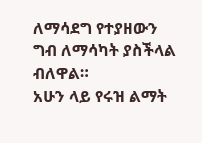ለማሳደግ የተያዘውን ግብ ለማሳካት ያስችላል ብለዋል።
አሁን ላይ የሩዝ ልማት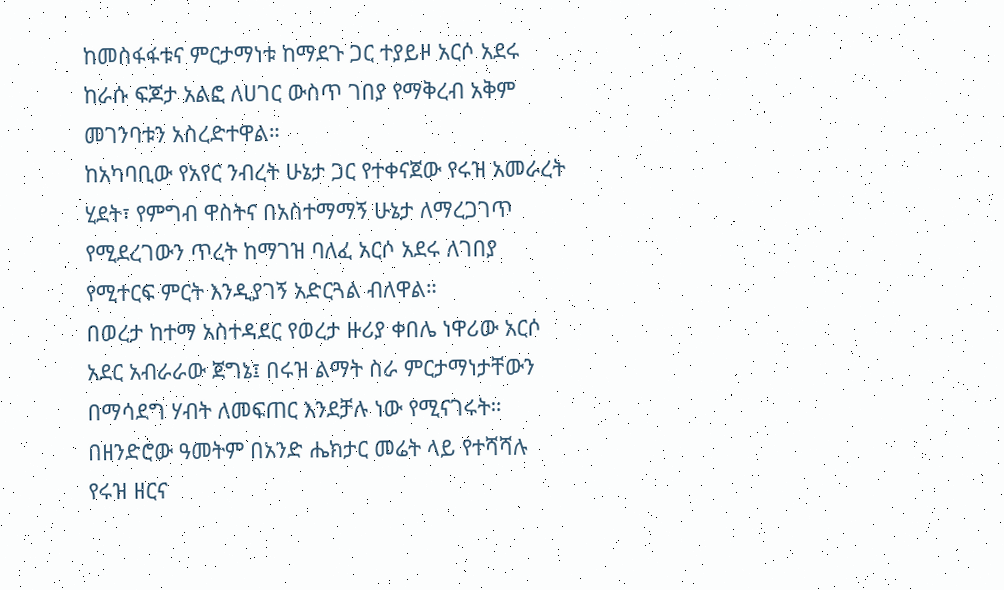ከመስፋፋቱና ምርታማነቱ ከማደጉ ጋር ተያይዞ አርሶ አደሩ ከራሱ ፍጆታ አልፎ ለሀገር ውስጥ ገበያ የማቅረብ አቅም መገንባቱን አስረድተዋል።
ከአካባቢው የአየር ንብረት ሁኔታ ጋር የተቀናጀው የሩዝ አመራረት ሂደት፣ የምግብ ዋስትና በአስተማማኝ ሁኔታ ለማረጋገጥ የሚደረገውን ጥረት ከማገዝ ባለፈ አርሶ አደሩ ለገበያ የሚተርፍ ምርት እንዲያገኝ አድርጓል ብለዋል።
በወረታ ከተማ አስተዳደር የወረታ ዙሪያ ቀበሌ ነዋሪው አርሶ አደር አብራራው ጀግኔ፤ በሩዝ ልማት ስራ ምርታማነታቸውን በማሳደግ ሃብት ለመፍጠር እንደቻሉ ነው የሚናገሩት።
በዘንድሮው ዓመትም በአንድ ሔክታር መሬት ላይ የተሻሻሉ የሩዝ ዘርና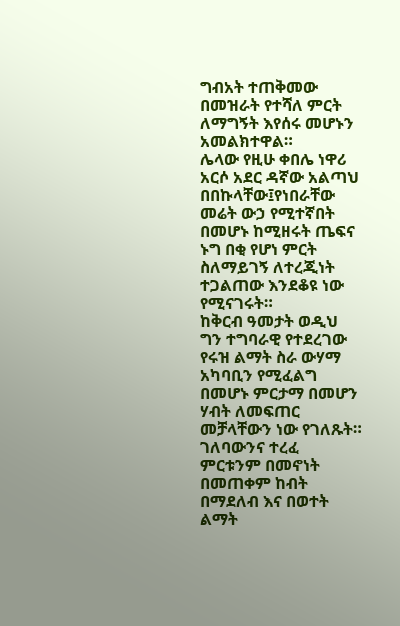ግብአት ተጠቅመው በመዝራት የተሻለ ምርት ለማግኝት እየሰሩ መሆኑን አመልክተዋል።
ሌላው የዚሁ ቀበሌ ነዋሪ አርሶ አደር ዳኛው አልጣህ በበኩላቸው፤የነበራቸው መሬት ውኃ የሚተኛበት በመሆኑ ከሚዘሩት ጤፍና ኑግ በቂ የሆነ ምርት ስለማይገኝ ለተረጂነት ተጋልጠው እንደቆዩ ነው የሚናገሩት።
ከቅርብ ዓመታት ወዲህ ግን ተግባራዊ የተደረገው የሩዝ ልማት ስራ ውሃማ አካባቢን የሚፈልግ በመሆኑ ምርታማ በመሆን ሃብት ለመፍጠር መቻላቸውን ነው የገለጹት።
ገለባውንና ተረፈ ምርቱንም በመኖነት በመጠቀም ከብት በማደለብ እና በወተት ልማት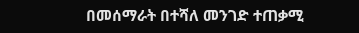በመሰማራት በተሻለ መንገድ ተጠቃሚ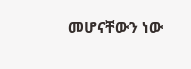መሆናቸውን ነው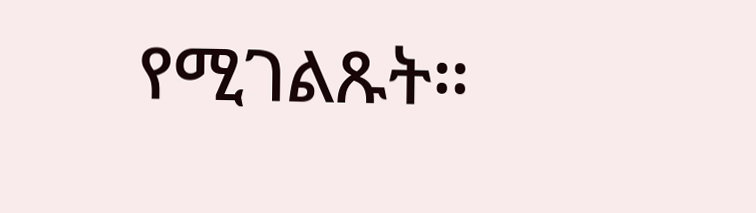የሚገልጹት።